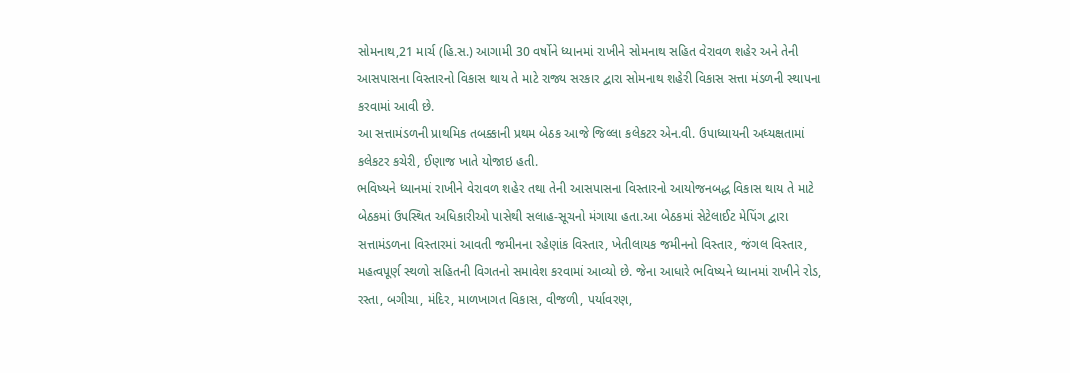સોમનાથ,21 માર્ચ (હિ.સ.) આગામી 30 વર્ષોને ધ્યાનમાં રાખીને સોમનાથ સહિત વેરાવળ શહેર અને તેની આસપાસના વિસ્તારનો વિકાસ થાય તે માટે રાજ્ય સરકાર દ્વારા સોમનાથ શહેરી વિકાસ સત્તા મંડળની સ્થાપના કરવામાં આવી છે.
આ સત્તામંડળની પ્રાથમિક તબક્કાની પ્રથમ બેઠક આજે જિલ્લા કલેકટર એન.વી. ઉપાધ્યાયની અધ્યક્ષતામાં કલેકટર કચેરી, ઈણાજ ખાતે યોજાઇ હતી.
ભવિષ્યને ધ્યાનમાં રાખીને વેરાવળ શહેર તથા તેની આસપાસના વિસ્તારનો આયોજનબદ્ધ વિકાસ થાય તે માટે બેઠકમાં ઉપસ્થિત અધિકારીઓ પાસેથી સલાહ-સૂચનો મંગાયા હતા.આ બેઠકમાં સેટેલાઈટ મેપિંગ દ્વારા સત્તામંડળના વિસ્તારમાં આવતી જમીનના રહેણાંક વિસ્તાર, ખેતીલાયક જમીનનો વિસ્તાર, જંગલ વિસ્તાર, મહત્વપૂર્ણ સ્થળો સહિતની વિગતનો સમાવેશ કરવામાં આવ્યો છે. જેના આધારે ભવિષ્યને ધ્યાનમાં રાખીને રોડ, રસ્તા, બગીચા, મંદિર, માળખાગત વિકાસ, વીજળી, પર્યાવરણ,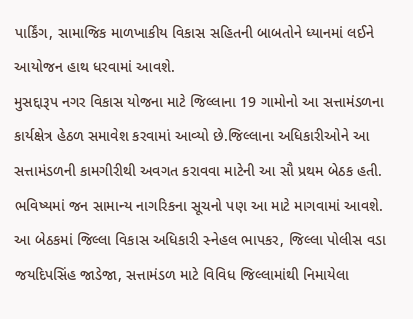પાર્કિંગ, સામાજિક માળખાકીય વિકાસ સહિતની બાબતોને ધ્યાનમાં લઈને આયોજન હાથ ધરવામાં આવશે.
મુસદ્દારૂપ નગર વિકાસ યોજના માટે જિલ્લાના 19 ગામોનો આ સત્તામંડળના કાર્યક્ષેત્ર હેઠળ સમાવેશ કરવામાં આવ્યો છે.જિલ્લાના અધિકારીઓને આ સત્તામંડળની કામગીરીથી અવગત કરાવવા માટેની આ સૌ પ્રથમ બેઠક હતી. ભવિષ્યમાં જન સામાન્ય નાગરિકના સૂચનો પણ આ માટે માગવામાં આવશે.
આ બેઠકમાં જિલ્લા વિકાસ અધિકારી સ્નેહલ ભાપકર, જિલ્લા પોલીસ વડા જયદિપસિંહ જાડેજા, સત્તામંડળ માટે વિવિધ જિલ્લામાંથી નિમાયેલા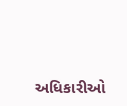અધિકારીઓ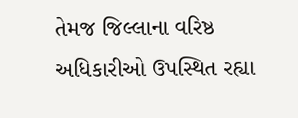તેમજ જિલ્લાના વરિષ્ઠ અધિકારીઓ ઉપસ્થિત રહ્યા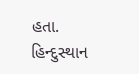હતા.
હિન્દુસ્થાન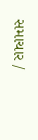સમાચાર /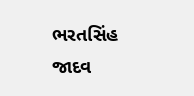ભરતસિંહ જાદવ